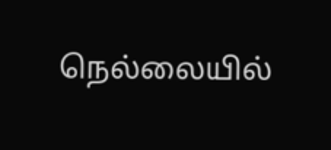நெல்லையில்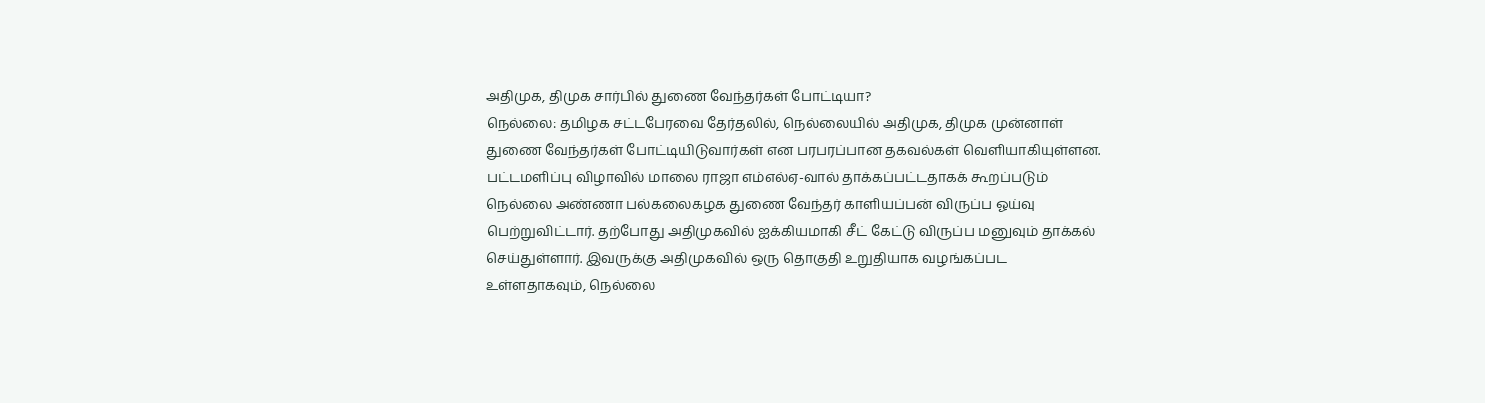அதிமுக, திமுக சார்பில் துணை வேந்தர்கள் போட்டியா?
நெல்லை: தமிழக சட்டபேரவை தேர்தலில், நெல்லையில் அதிமுக, திமுக முன்னாள் துணை வேந்தர்கள் போட்டியிடுவார்கள் என பரபரப்பான தகவல்கள் வெளியாகியுள்ளன.
பட்டமளிப்பு விழாவில் மாலை ராஜா எம்எல்ஏ-வால் தாக்கப்பட்டதாகக் கூறப்படும் நெல்லை அண்ணா பல்கலைகழக துணை வேந்தர் காளியப்பன் விருப்ப ஓய்வு பெற்றுவிட்டார். தற்போது அதிமுகவில் ஐக்கியமாகி சீட் கேட்டு விருப்ப மனுவும் தாக்கல் செய்துள்ளார். இவருக்கு அதிமுகவில் ஒரு தொகுதி உறுதியாக வழங்கப்பட உள்ளதாகவும், நெல்லை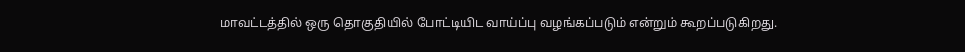மாவட்டத்தில் ஒரு தொகுதியில் போட்டியிட வாய்ப்பு வழங்கப்படும் என்றும் கூறப்படுகிறது.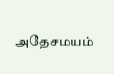அதேசமயம்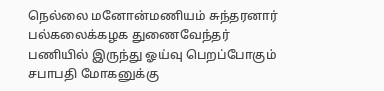நெல்லை மனோன்மணியம் சுந்தரனார் பல்கலைக்கழக துணைவேந்தர் பணியில் இருந்து ஓய்வு பெறப்போகும் சபாபதி மோகனுக்கு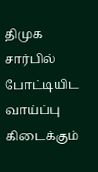திமுக சார்பில் போட்டியிட வாய்ப்பு கிடைக்கும்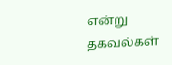என்று தகவல்கள்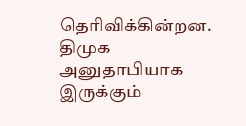தெரிவிக்கின்றன. திமுக அனுதாபியாக இருக்கும்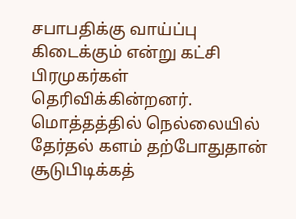சபாபதிக்கு வாய்ப்பு கிடைக்கும் என்று கட்சி பிரமுகர்கள் தெரிவிக்கின்றனர். மொத்தத்தில் நெல்லையில் தேர்தல் களம் தற்போதுதான் சூடுபிடிக்கத்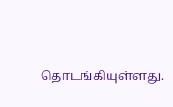தொடங்கியுள்ளது.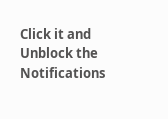Click it and Unblock the Notifications